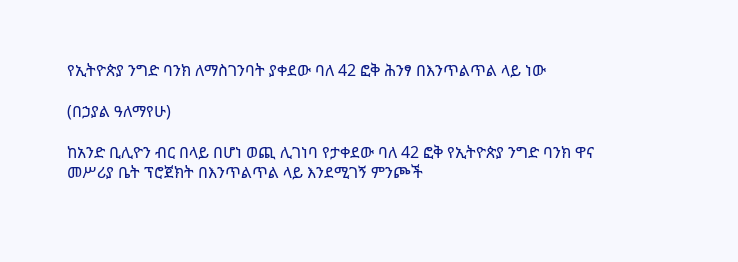የኢትዮጵያ ንግድ ባንክ ለማስገንባት ያቀደው ባለ 42 ፎቅ ሕንፃ በእንጥልጥል ላይ ነው

(በኃያል ዓለማየሁ)

ከአንድ ቢሊዮን ብር በላይ በሆነ ወጪ ሊገነባ የታቀደው ባለ 42 ፎቅ የኢትዮጵያ ንግድ ባንክ ዋና መሥሪያ ቤት ፕሮጀክት በእንጥልጥል ላይ እንደሚገኝ ምንጮች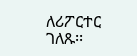ለሪፖርተር ገለጹ፡፡